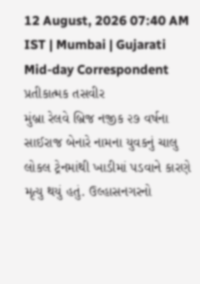12 August, 2026 07:40 AM IST | Mumbai | Gujarati Mid-day Correspondent
પ્રતીકાત્મક તસવીર
મુંબ્રા રેલવે બ્રિજ નજીક ૨૭ વર્ષના સાઈરાજ બેનારે નામના યુવકનું ચાલુ લોકલ ટ્રેનમાંથી ખાડીમાં પડવાને કારણે મૃત્યુ થયું હતું. ઉલ્હાસનગરનો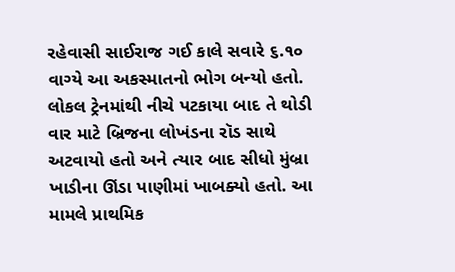રહેવાસી સાઈરાજ ગઈ કાલે સવારે ૬.૧૦ વાગ્યે આ અકસ્માતનો ભોગ બન્યો હતો. લોકલ ટ્રેનમાંથી નીચે પટકાયા બાદ તે થોડી વાર માટે બ્રિજના લોખંડના રૉડ સાથે અટવાયો હતો અને ત્યાર બાદ સીધો મુંબ્રા ખાડીના ઊંડા પાણીમાં ખાબક્યો હતો. આ મામલે પ્રાથમિક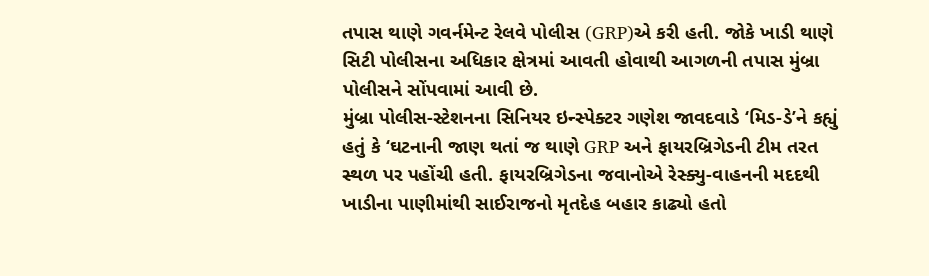તપાસ થાણે ગવર્નમેન્ટ રેલવે પોલીસ (GRP)એ કરી હતી. જોકે ખાડી થાણે સિટી પોલીસના અધિકાર ક્ષેત્રમાં આવતી હોવાથી આગળની તપાસ મુંબ્રા પોલીસને સોંપવામાં આવી છે.
મુંબ્રા પોલીસ-સ્ટેશનના સિનિયર ઇન્સ્પેક્ટર ગણેશ જાવદવાડે ‘મિડ-ડે’ને કહ્યું હતું કે ‘ઘટનાની જાણ થતાં જ થાણે GRP અને ફાયરબ્રિગેડની ટીમ તરત સ્થળ પર પહોંચી હતી. ફાયરબ્રિગેડના જવાનોએ રેસ્ક્યુ-વાહનની મદદથી ખાડીના પાણીમાંથી સાઈરાજનો મૃતદેહ બહાર કાઢ્યો હતો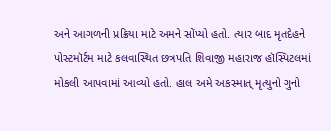અને આગળની પ્રક્રિયા માટે અમને સોંપ્યો હતો. ત્યાર બાદ મૃતદેહને પોસ્ટમૉર્ટમ માટે કલવાસ્થિત છત્રપતિ શિવાજી મહારાજ હૉસ્પિટલમાં મોકલી આપવામાં આવ્યો હતો. હાલ અમે અકસ્માત્ મૃત્યુનો ગુનો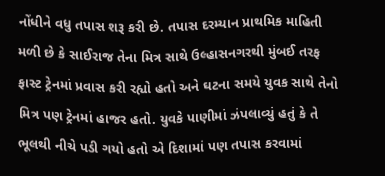નોંધીને વધુ તપાસ શરૂ કરી છે. તપાસ દરમ્યાન પ્રાથમિક માહિતી મળી છે કે સાઈરાજ તેના મિત્ર સાથે ઉલ્હાસનગરથી મુંબઈ તરફ ફાસ્ટ ટ્રેનમાં પ્રવાસ કરી રહ્યો હતો અને ઘટના સમયે યુવક સાથે તેનો મિત્ર પણ ટ્રેનમાં હાજર હતો. યુવકે પાણીમાં ઝંપલાવ્યું હતું કે તે ભૂલથી નીચે પડી ગયો હતો એ દિશામાં પણ તપાસ કરવામાં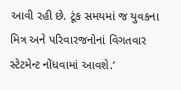આવી રહી છે. ટૂંક સમયમાં જ યુવકના મિત્ર અને પરિવારજનોનાં વિગતવાર સ્ટેટમેન્ટ નોંધવામાં આવશે.’